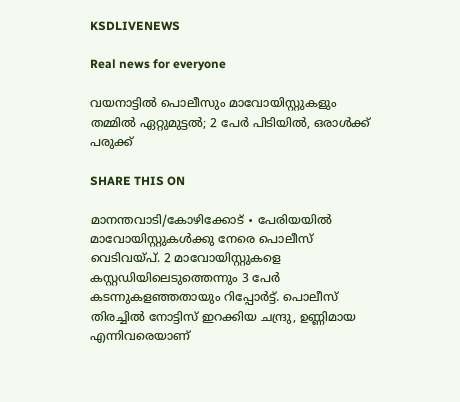KSDLIVENEWS

Real news for everyone

വയനാട്ടിൽ പൊലീസും മാവോയിസ്റ്റുകളും തമ്മിൽ ഏറ്റുമുട്ടൽ; 2 പേർ പിടിയില്‍, ഒരാൾക്ക് പരുക്ക്

SHARE THIS ON

മാനന്തവാടി/കോഴിക്കോട് ∙ പേരിയയിൽ മാവോയിസ്റ്റുകൾക്കു നേരെ പൊലീസ് വെടിവയ്പ്. 2 മാവോയിസ്റ്റുകളെ കസ്റ്റഡിയിലെടുത്തെന്നും 3 പേർ കടന്നുകളഞ്ഞതായും റിപ്പോർട്ട്. പൊലീസ് തിരച്ചിൽ നോട്ടിസ് ഇറക്കിയ ചന്ദ്രു, ഉണ്ണിമായ എന്നിവരെയാണ്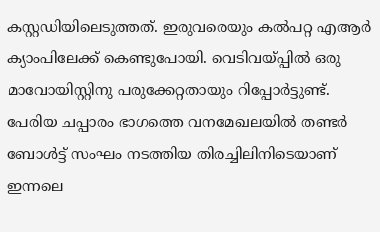കസ്റ്റഡിയിലെടുത്തത്. ഇരുവരെയും കൽപറ്റ എആർ ക്യാംപിലേക്ക് കെണ്ടുപോയി. വെടിവയ്പ്പിൽ ഒരു മാവോയിസ്റ്റിനു പരുക്കേറ്റതായും റിപ്പോ‍ർട്ടുണ്ട്.  പേരിയ ചപ്പാരം ഭാഗത്തെ വനമേഖലയിൽ തണ്ടർ ബോൾട്ട് സംഘം നടത്തിയ തിരച്ചിലിനിടെയാണ് ഇന്നലെ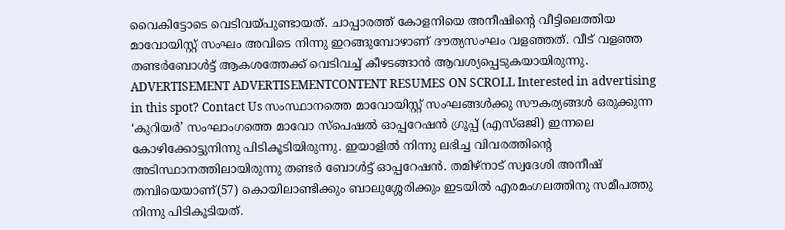വൈകിട്ടോടെ വെടിവയ്പുണ്ടായത്. ചാപ്പാരത്ത് കോളനിയെ അനീഷിന്റെ വീട്ടിലെത്തിയ മാവോയിസ്റ്റ് സംഘം അവിടെ നിന്നു ഇറങ്ങുമ്പോഴാണ് ദൗത്യസംഘം വളഞ്ഞത്. വീട് വളഞ്ഞ തണ്ടർബോൾട്ട് ആകശത്തേക്ക് വെടിവച്ച് കീഴടങ്ങാൻ ആവശ്യപ്പെടുകയായിരുന്നു.  ADVERTISEMENT ADVERTISEMENTCONTENT RESUMES ON SCROLL Interested in advertising in this spot? Contact Us സംസ്ഥാനത്തെ മാവോയിസ്റ്റ് സംഘങ്ങൾക്കു സൗകര്യങ്ങൾ ഒരുക്കുന്ന ‘കുറിയർ’ സംഘാംഗത്തെ മാവോ സ്പെഷൽ ഓപ്പറേഷൻ ഗ്രൂപ്പ് (എസ്ഒജി) ഇന്നലെ കോഴിക്കോട്ടുനിന്നു പിടികൂടിയിരുന്നു. ഇയാളിൽ നിന്നു ലഭിച്ച വിവരത്തിന്റെ അടിസ്ഥാനത്തിലായിരുന്നു തണ്ടർ ബോൾട്ട് ഓപ്പറേഷൻ. തമിഴ്നാട് സ്വദേശി അനീഷ് തമ്പിയെയാണ്(57) കൊയിലാണ്ടിക്കും ബാലുശ്ശേരിക്കും ഇടയിൽ എരമംഗലത്തിനു സമീപത്തു നിന്നു പിടികൂടിയത്.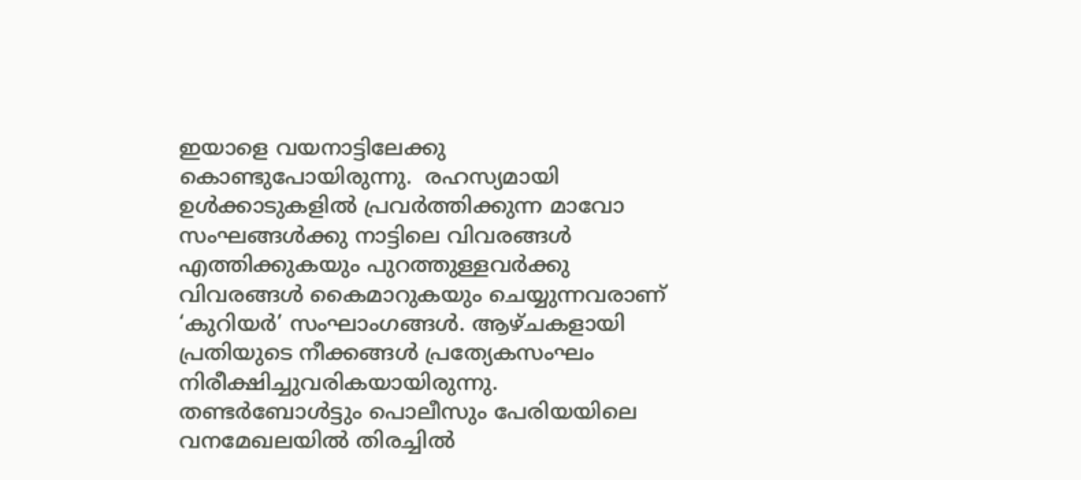ഇയാളെ വയനാട്ടിലേക്കു കൊണ്ടുപോയിരുന്നു.  രഹസ്യമായി ഉൾക്കാടുകളിൽ പ്രവർത്തിക്കുന്ന മാവോ സംഘങ്ങൾക്കു നാട്ടിലെ വിവരങ്ങൾ എത്തിക്കുകയും പുറത്തുള്ളവർക്കു വിവരങ്ങൾ കൈമാറുകയും ചെയ്യുന്നവരാണ് ‘കുറിയർ’ സംഘാംഗങ്ങൾ. ആഴ്ചകളായി പ്രതിയുടെ നീക്കങ്ങൾ പ്രത്യേകസംഘം നിരീക്ഷിച്ചുവരികയായിരുന്നു. തണ്ടർബോൾട്ടും പൊലീസും പേരിയയിലെ വനമേഖലയിൽ തിരച്ചിൽ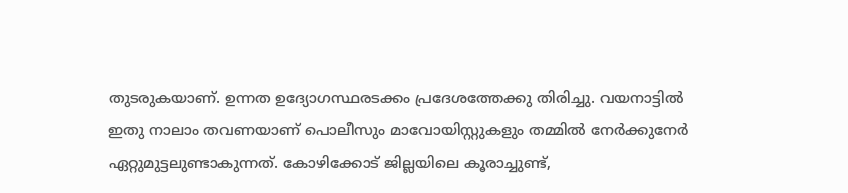തുടരുകയാണ്. ഉന്നത ഉദ്യോഗസ്ഥരടക്കം പ്രദേശത്തേക്കു തിരിച്ചു. വയനാട്ടിൽ ഇതു നാലാം തവണയാണ് പൊലീസും മാവോയിസ്റ്റുകളും തമ്മിൽ നേർക്കുനേർ ഏറ്റുമുട്ടലുണ്ടാകുന്നത്. കോഴിക്കോട് ജില്ലയിലെ കൂരാച്ചുണ്ട്,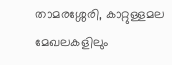താമരശ്ശേരി, കാറ്റുള്ളമല മേഖലകളിലും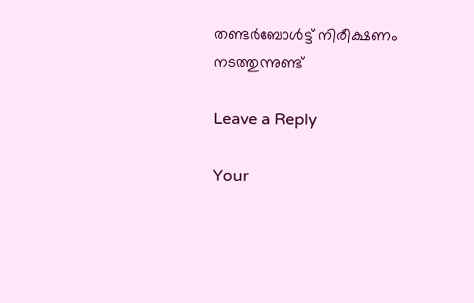തണ്ടർബോൾട്ട് നിരീക്ഷണം നടത്തുന്നുണ്ട്

Leave a Reply

Your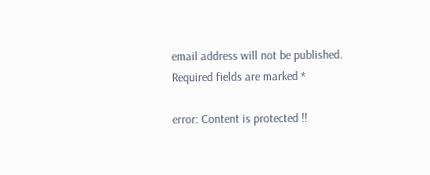email address will not be published. Required fields are marked *

error: Content is protected !!